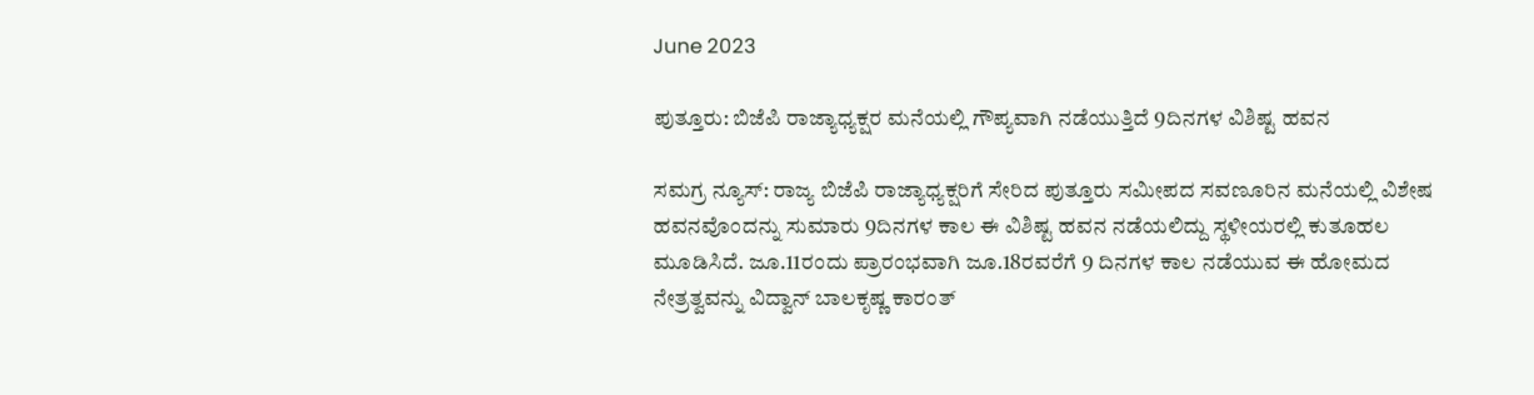June 2023

ಪುತ್ತೂರು: ಬಿಜೆಪಿ ರಾಜ್ಯಾಧ್ಯಕ್ಷರ ಮನೆಯಲ್ಲಿ ಗೌಪ್ಯವಾಗಿ ನಡೆಯುತ್ತಿದೆ 9ದಿನಗಳ ವಿಶಿಷ್ಟ ಹವನ

ಸಮಗ್ರ ನ್ಯೂಸ್: ರಾಜ್ಯ ಬಿಜೆಪಿ ರಾಜ್ಯಾಧ್ಯಕ್ಷರಿಗೆ ಸೇರಿದ ಪುತ್ತೂರು ಸಮೀಪದ ಸವಣೂರಿನ ಮನೆಯಲ್ಲಿ ವಿಶೇಷ ಹವನವೊಂದನ್ನು ಸುಮಾರು 9ದಿನಗಳ ಕಾಲ ಈ ವಿಶಿಷ್ಟ ಹವನ ನಡೆಯಲಿದ್ದು ಸ್ಥಳೀಯರಲ್ಲಿ ಕುತೂಹಲ ಮೂಡಿಸಿದೆ. ಜೂ.11ರಂದು ಪ್ರಾರಂಭವಾಗಿ ಜೂ.18ರವರೆಗೆ 9 ದಿನಗಳ ಕಾಲ ನಡೆಯುವ ಈ ಹೋಮದ ನೇತ್ರತ್ವವನ್ನು ವಿದ್ವಾನ್ ಬಾಲಕೃಷ್ಣ ಕಾರಂತ್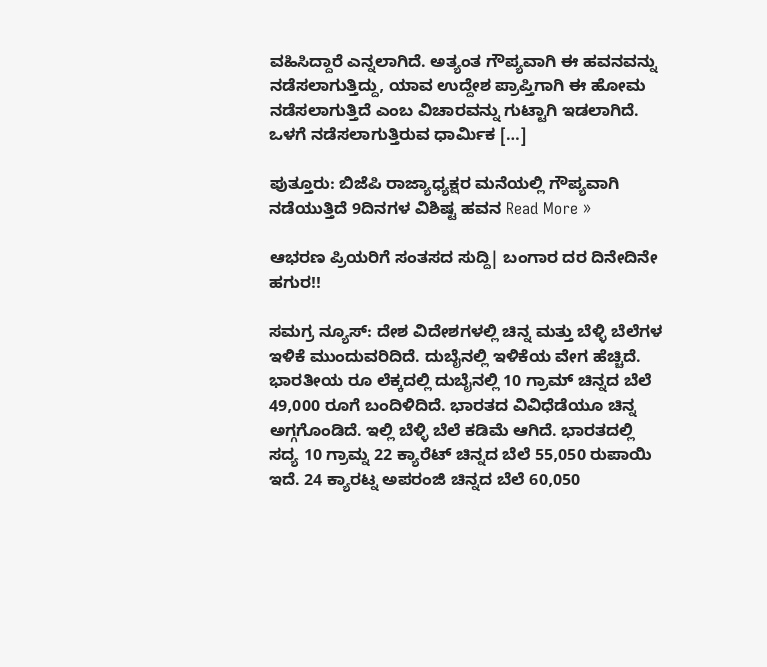ವಹಿಸಿದ್ದಾರೆ ಎನ್ನಲಾಗಿದೆ. ಅತ್ಯಂತ ಗೌಪ್ಯವಾಗಿ ಈ ಹವನವನ್ನು ನಡೆಸಲಾಗುತ್ತಿದ್ದು, ಯಾವ ಉದ್ದೇಶ ಪ್ರಾಪ್ತಿಗಾಗಿ ಈ ಹೋಮ ನಡೆಸಲಾಗುತ್ತಿದೆ ಎಂಬ ವಿಚಾರವನ್ನು ಗುಟ್ಟಾಗಿ ಇಡಲಾಗಿದೆ. ಒಳಗೆ ನಡೆಸಲಾಗುತ್ತಿರುವ ಧಾರ್ಮಿಕ […]

ಪುತ್ತೂರು: ಬಿಜೆಪಿ ರಾಜ್ಯಾಧ್ಯಕ್ಷರ ಮನೆಯಲ್ಲಿ ಗೌಪ್ಯವಾಗಿ ನಡೆಯುತ್ತಿದೆ 9ದಿನಗಳ ವಿಶಿಷ್ಟ ಹವನ Read More »

ಆಭರಣ ಪ್ರಿಯರಿಗೆ ಸಂತಸದ ಸುದ್ದಿ| ಬಂಗಾರ ದರ ದಿನೇದಿನೇ ಹಗುರ!!

ಸಮಗ್ರ ನ್ಯೂಸ್: ದೇಶ ವಿದೇಶಗಳಲ್ಲಿ ಚಿನ್ನ ಮತ್ತು ಬೆಳ್ಳಿ ಬೆಲೆಗಳ ಇಳಿಕೆ ಮುಂದುವರಿದಿದೆ. ದುಬೈನಲ್ಲಿ ಇಳಿಕೆಯ ವೇಗ ಹೆಚ್ಚಿದೆ. ಭಾರತೀಯ ರೂ ಲೆಕ್ಕದಲ್ಲಿ ದುಬೈನಲ್ಲಿ 10 ಗ್ರಾಮ್ ಚಿನ್ನದ ಬೆಲೆ 49,000 ರೂಗೆ ಬಂದಿಳಿದಿದೆ. ಭಾರತದ ವಿವಿಧೆಡೆಯೂ ಚಿನ್ನ ಅಗ್ಗಗೊಂಡಿದೆ. ಇಲ್ಲಿ ಬೆಳ್ಳಿ ಬೆಲೆ ಕಡಿಮೆ ಆಗಿದೆ. ಭಾರತದಲ್ಲಿ ಸದ್ಯ 10 ಗ್ರಾಮ್ನ 22 ಕ್ಯಾರೆಟ್ ಚಿನ್ನದ ಬೆಲೆ 55,050 ರುಪಾಯಿ ಇದೆ. 24 ಕ್ಯಾರಟ್ನ ಅಪರಂಜಿ ಚಿನ್ನದ ಬೆಲೆ 60,050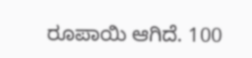ರೂಪಾಯಿ ಆಗಿದೆ. 100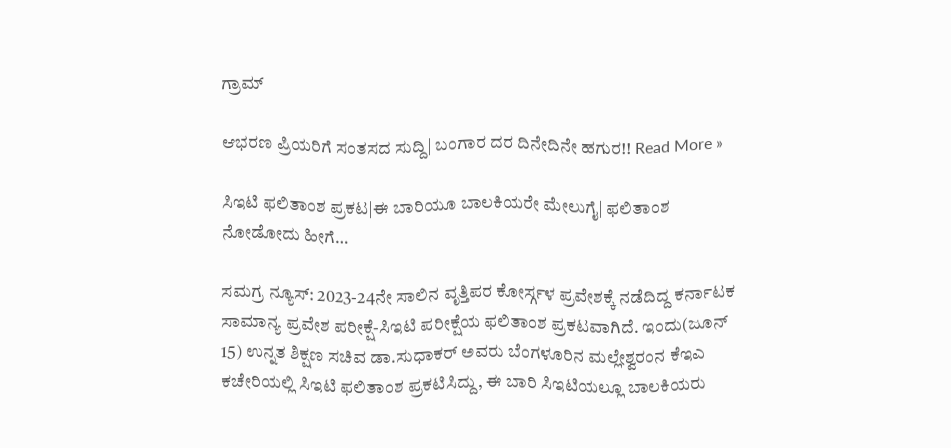ಗ್ರಾಮ್

ಆಭರಣ ಪ್ರಿಯರಿಗೆ ಸಂತಸದ ಸುದ್ದಿ| ಬಂಗಾರ ದರ ದಿನೇದಿನೇ ಹಗುರ!! Read More »

ಸಿಇಟಿ ಫಲಿತಾಂಶ ಪ್ರಕಟ|ಈ ಬಾರಿಯೂ ಬಾಲಕಿಯರೇ ಮೇಲುಗೈ| ಫಲಿತಾಂಶ ನೋಡೋದು ಹೀಗೆ…

ಸಮಗ್ರ ನ್ಯೂಸ್: 2023-24ನೇ ಸಾಲಿನ ವೃತ್ತಿಪರ ಕೋರ್ಸ್ಗಳ ಪ್ರವೇಶಕ್ಕೆ ನಡೆದಿದ್ದ ಕರ್ನಾಟಕ ಸಾಮಾನ್ಯ ಪ್ರವೇಶ ಪರೀಕ್ಷೆ-ಸಿಇಟಿ ಪರೀಕ್ಷೆಯ ಫಲಿತಾಂಶ ಪ್ರಕಟವಾಗಿದೆ. ಇಂದು(ಜೂನ್ 15) ಉನ್ನತ ಶಿಕ್ಷಣ ಸಚಿವ ಡಾ.ಸುಧಾಕರ್ ಅವರು ಬೆಂಗಳೂರಿನ ಮಲ್ಲೇಶ್ವರಂನ ಕೆಇಎ ಕಚೇರಿಯಲ್ಲಿ ಸಿಇಟಿ ಫಲಿತಾಂಶ ಪ್ರಕಟಿಸಿದ್ದು, ಈ ಬಾರಿ ಸಿಇಟಿಯಲ್ಲೂ ಬಾಲಕಿಯರು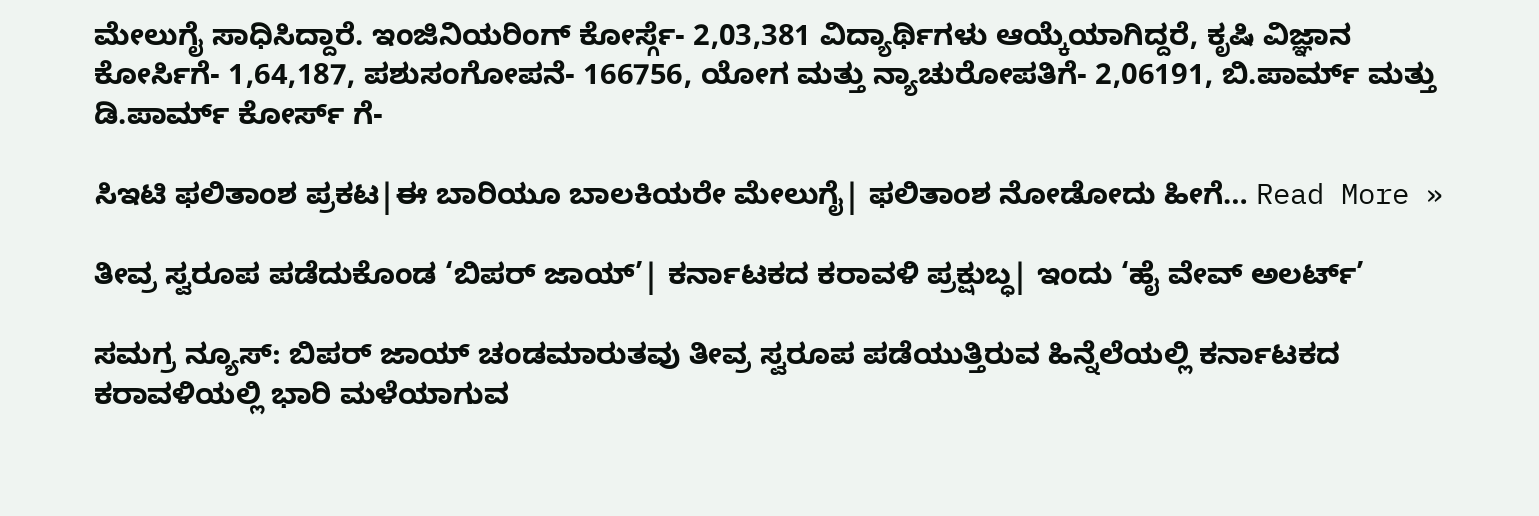ಮೇಲುಗೈ ಸಾಧಿಸಿದ್ದಾರೆ. ಇಂಜಿನಿಯರಿಂಗ್ ಕೋರ್ಸ್ಗೆ- 2,03,381 ವಿದ್ಯಾರ್ಥಿಗಳು ಆಯ್ಕೆಯಾಗಿದ್ದರೆ, ಕೃಷಿ ವಿಜ್ಞಾನ ಕೋರ್ಸಿಗೆ- 1,64,187, ಪಶುಸಂಗೋಪನೆ- 166756, ಯೋಗ ಮತ್ತು ನ್ಯಾಚುರೋಪತಿಗೆ- 2,06191, ಬಿ.ಪಾರ್ಮ್ ಮತ್ತು ಡಿ.ಪಾರ್ಮ್ ಕೋರ್ಸ್ ಗೆ-

ಸಿಇಟಿ ಫಲಿತಾಂಶ ಪ್ರಕಟ|ಈ ಬಾರಿಯೂ ಬಾಲಕಿಯರೇ ಮೇಲುಗೈ| ಫಲಿತಾಂಶ ನೋಡೋದು ಹೀಗೆ… Read More »

ತೀವ್ರ ಸ್ವರೂಪ ಪಡೆದುಕೊಂಡ ‘ಬಿಪರ್ ಜಾಯ್’| ಕರ್ನಾಟಕದ ಕರಾವಳಿ ಪ್ರಕ್ಷುಬ್ಧ| ಇಂದು ‘ಹೈ ವೇವ್ ಅಲರ್ಟ್’

ಸಮಗ್ರ ನ್ಯೂಸ್: ಬಿಪರ್‌ ಜಾಯ್‌ ಚಂಡಮಾರುತವು ತೀವ್ರ ಸ್ವರೂಪ ಪಡೆಯುತ್ತಿರುವ ಹಿನ್ನೆಲೆಯಲ್ಲಿ ಕರ್ನಾಟಕದ ಕರಾವಳಿಯಲ್ಲಿ ಭಾರಿ ಮಳೆಯಾಗುವ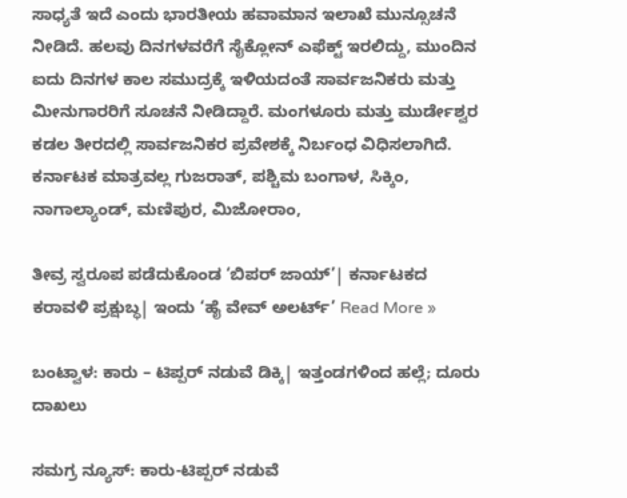ಸಾಧ್ಯತೆ ಇದೆ ಎಂದು ಭಾರತೀಯ ಹವಾಮಾನ ಇಲಾಖೆ ಮುನ್ಸೂಚನೆ ನೀಡಿದೆ. ಹಲವು ದಿನಗಳವರೆಗೆ ಸೈಕ್ಲೋನ್‌ ಎಫೆಕ್ಟ್‌ ಇರಲಿದ್ದು, ಮುಂದಿನ ಐದು ದಿನಗಳ ಕಾಲ ಸಮುದ್ರಕ್ಕೆ ಇಳಿಯದಂತೆ ಸಾರ್ವಜನಿಕರು ಮತ್ತು ಮೀನುಗಾರರಿಗೆ ಸೂಚನೆ ನೀಡಿದ್ದಾರೆ. ಮಂಗಳೂರು ಮತ್ತು ಮುರ್ಡೇಶ್ವರ ಕಡಲ ತೀರದಲ್ಲಿ ಸಾರ್ವಜನಿಕರ ಪ್ರವೇಶಕ್ಕೆ ನಿರ್ಬಂಧ ವಿಧಿಸಲಾಗಿದೆ. ಕರ್ನಾಟಕ ಮಾತ್ರವಲ್ಲ ಗುಜರಾತ್, ಪಶ್ಚಿಮ ಬಂಗಾಳ, ಸಿಕ್ಕಿಂ, ನಾಗಾಲ್ಯಾಂಡ್, ಮಣಿಪುರ, ಮಿಜೋರಾಂ,

ತೀವ್ರ ಸ್ವರೂಪ ಪಡೆದುಕೊಂಡ ‘ಬಿಪರ್ ಜಾಯ್’| ಕರ್ನಾಟಕದ ಕರಾವಳಿ ಪ್ರಕ್ಷುಬ್ಧ| ಇಂದು ‘ಹೈ ವೇವ್ ಅಲರ್ಟ್’ Read More »

ಬಂಟ್ವಾಳ: ಕಾರು – ಟಿಪ್ಪರ್ ನಡುವೆ ಡಿಕ್ಕಿ| ಇತ್ತಂಡಗಳಿಂದ ಹಲ್ಲೆ; ದೂರು ದಾಖಲು

ಸಮಗ್ರ ನ್ಯೂಸ್: ಕಾರು-ಟಿಪ್ಪರ್ ನಡುವೆ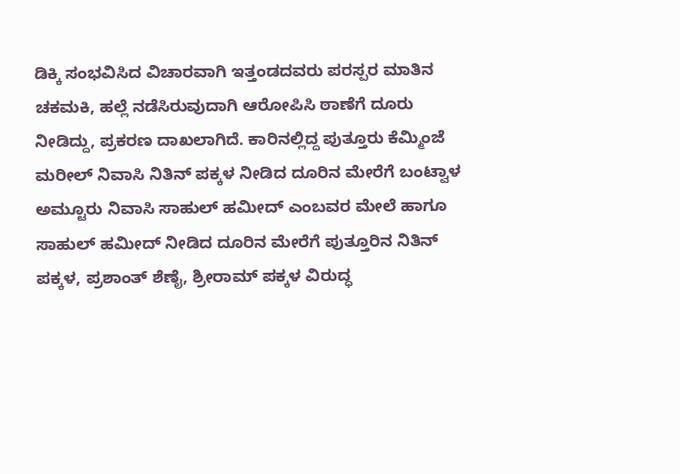ಡಿಕ್ಕಿ ಸಂಭವಿಸಿದ ವಿಚಾರವಾಗಿ ಇತ್ತಂಡದವರು ಪರಸ್ಪರ ಮಾತಿನ ಚಕಮಕಿ, ಹಲ್ಲೆ ನಡೆಸಿರುವುದಾಗಿ ಆರೋಪಿಸಿ ಠಾಣೆಗೆ ದೂರು ನೀಡಿದ್ದು, ಪ್ರಕರಣ ದಾಖಲಾಗಿದೆ. ಕಾರಿನಲ್ಲಿದ್ದ ಪುತ್ತೂರು ಕೆಮ್ಮಿಂಜೆ ಮರೀಲ್ ನಿವಾಸಿ ನಿತಿನ್ ಪಕ್ಕಳ ನೀಡಿದ ದೂರಿನ ಮೇರೆಗೆ ಬಂಟ್ವಾಳ ಅಮ್ಟೂರು ನಿವಾಸಿ ಸಾಹುಲ್ ಹಮೀದ್ ಎಂಬವರ ಮೇಲೆ ಹಾಗೂ ಸಾಹುಲ್ ಹಮೀದ್ ನೀಡಿದ ದೂರಿನ ಮೇರೆಗೆ ಪುತ್ತೂರಿನ ನಿತಿನ್ ಪಕ್ಕಳ, ಪ್ರಶಾಂತ್ ಶೆಣೈ, ಶ್ರೀರಾಮ್ ಪಕ್ಕಳ ವಿರುದ್ಧ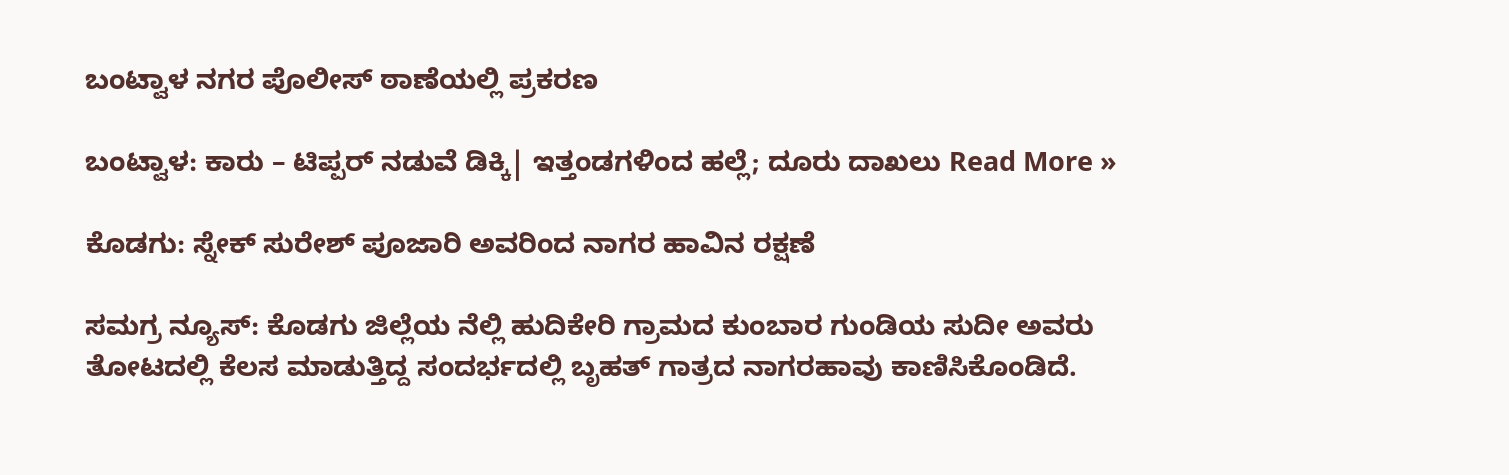ಬಂಟ್ವಾಳ ನಗರ ಪೊಲೀಸ್ ಠಾಣೆಯಲ್ಲಿ ಪ್ರಕರಣ

ಬಂಟ್ವಾಳ: ಕಾರು – ಟಿಪ್ಪರ್ ನಡುವೆ ಡಿಕ್ಕಿ| ಇತ್ತಂಡಗಳಿಂದ ಹಲ್ಲೆ; ದೂರು ದಾಖಲು Read More »

ಕೊಡಗು: ಸ್ನೇಕ್ ಸುರೇಶ್ ಪೂಜಾರಿ ಅವರಿಂದ ನಾಗರ ಹಾವಿನ ರಕ್ಷಣೆ

ಸಮಗ್ರ ನ್ಯೂಸ್: ಕೊಡಗು ಜಿಲ್ಲೆಯ ನೆಲ್ಲಿ ಹುದಿಕೇರಿ ಗ್ರಾಮದ ಕುಂಬಾರ ಗುಂಡಿಯ ಸುದೀ ಅವರು ತೋಟದಲ್ಲಿ ಕೆಲಸ ಮಾಡುತ್ತಿದ್ದ ಸಂದರ್ಭದಲ್ಲಿ ಬೃಹತ್ ಗಾತ್ರದ ನಾಗರಹಾವು ಕಾಣಿಸಿಕೊಂಡಿದೆ.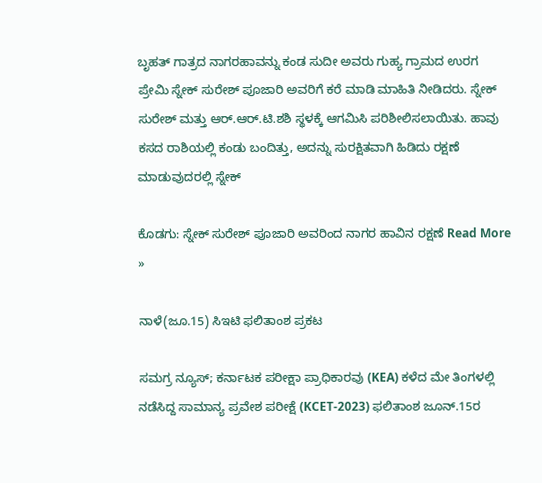ಬೃಹತ್ ಗಾತ್ರದ ನಾಗರಹಾವನ್ನು ಕಂಡ ಸುದೀ ಅವರು ಗುಹ್ಯ ಗ್ರಾಮದ ಉರಗ ಪ್ರೇಮಿ ಸ್ನೇಕ್ ಸುರೇಶ್ ಪೂಜಾರಿ ಅವರಿಗೆ ಕರೆ ಮಾಡಿ ಮಾಹಿತಿ ನೀಡಿದರು. ಸ್ನೇಕ್ ಸುರೇಶ್ ಮತ್ತು ಆರ್.ಆರ್.ಟಿ.ಶಶಿ ಸ್ಥಳಕ್ಕೆ ಆಗಮಿಸಿ ಪರಿಶೀಲಿಸಲಾಯಿತು. ಹಾವು ಕಸದ ರಾಶಿಯಲ್ಲಿ ಕಂಡು ಬಂದಿತ್ತು, ಅದನ್ನು ಸುರಕ್ಷಿತವಾಗಿ ಹಿಡಿದು ರಕ್ಷಣೆ ಮಾಡುವುದರಲ್ಲಿ ಸ್ನೇಕ್

ಕೊಡಗು: ಸ್ನೇಕ್ ಸುರೇಶ್ ಪೂಜಾರಿ ಅವರಿಂದ ನಾಗರ ಹಾವಿನ ರಕ್ಷಣೆ Read More »

ನಾಳೆ(ಜೂ.15) ಸಿಇಟಿ ಫಲಿತಾಂಶ ಪ್ರಕಟ

ಸಮಗ್ರ ನ್ಯೂಸ್; ಕರ್ನಾಟಕ ಪರೀಕ್ಷಾ ಪ್ರಾಧಿಕಾರವು (KEA) ಕಳೆದ ಮೇ ತಿಂಗಳಲ್ಲಿ ನಡೆಸಿದ್ದ ಸಾಮಾನ್ಯ ಪ್ರವೇಶ ಪರೀಕ್ಷೆ (KCET-2023) ಫಲಿತಾಂಶ ಜೂನ್.15ರ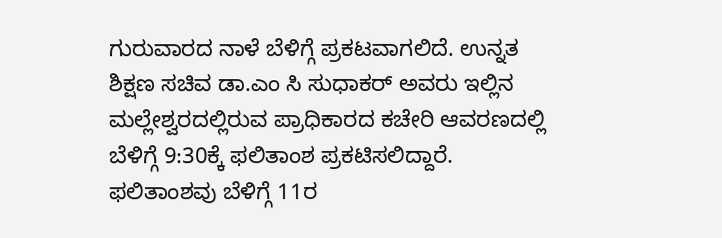ಗುರುವಾರದ ನಾಳೆ ಬೆಳಿಗ್ಗೆ ಪ್ರಕಟವಾಗಲಿದೆ. ಉನ್ನತ ಶಿಕ್ಷಣ ಸಚಿವ ಡಾ.ಎಂ ಸಿ ಸುಧಾಕರ್ ಅವರು ಇಲ್ಲಿನ ಮಲ್ಲೇಶ್ವರದಲ್ಲಿರುವ ಪ್ರಾಧಿಕಾರದ ಕಚೇರಿ ಆವರಣದಲ್ಲಿ ಬೆಳಿಗ್ಗೆ 9:30ಕ್ಕೆ ಫಲಿತಾಂಶ ಪ್ರಕಟಿಸಲಿದ್ದಾರೆ. ಫಲಿತಾಂಶವು ಬೆಳಿಗ್ಗೆ 11ರ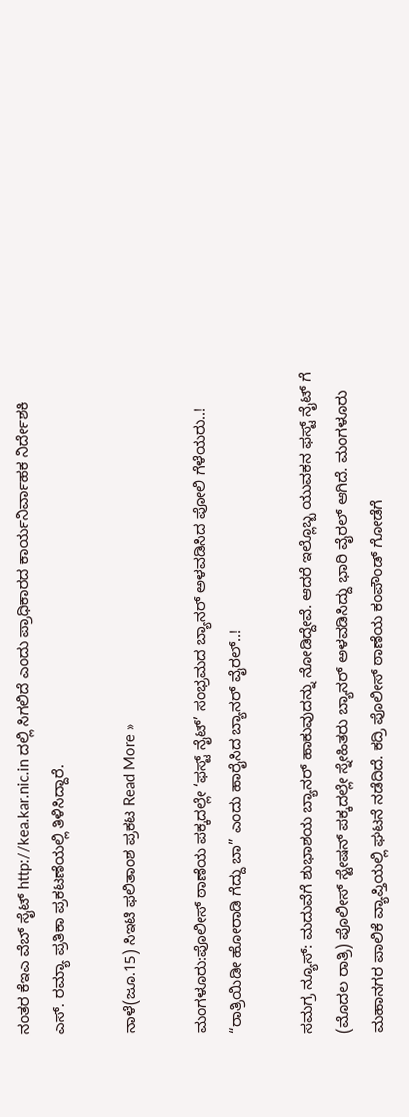ನಂತರ ಕೆಇಎ ವೆಬ್ ಸೈಟ್ http://kea.kar.nic.in ದಲ್ಲಿ ಸಿಗಲಿದೆ ಎಂದು ಪ್ರಾಧಿಕಾರದ ಕಾರ್ಯನಿರ್ವಾಹಕ ನಿರ್ದೇಶಕಿ ಎಸ್. ರಮ್ಯಾ ಪ್ರತಿಕಾ ಪ್ರಕಟಣೆಯಲ್ಲಿ ತಿಳಿಸಿದ್ದಾರೆ.

ನಾಳೆ(ಜೂ.15) ಸಿಇಟಿ ಫಲಿತಾಂಶ ಪ್ರಕಟ Read More »

ಮಂಗಳೂರು:ಪೊಲೀಸ್ ಠಾಣೆಯ ಪಕ್ಕದಲ್ಲೇ ‘ಫಸ್ಟ್‌ ನೈಟ್‌’ ಸಂಭ್ರಮದ ಬ್ಯಾನರ್ ಅಳವಡಿಸಿದ ಪೋಲಿ ಗೆಳೆಯರು..! “ರಾತ್ರಿಯಿಡೀ ಹೋರಾಡಿ ಗೆದ್ದು ಬಾ” ಎಂದು ಹಾರೈಸಿದ ಬ್ಯಾನರ್ ವೈರಲ್‌..!

ಸಮಗ್ರ ನ್ಯೂಸ್: ಮದುವೆಗೆ ಶುಭಾಶಯ ಬ್ಯಾನರ್ ಹಾಕುವುದನ್ನು ನೋಡಿದ್ದೇವೆ. ಆದರೆ ಇಲ್ಲೊಬ್ಬ ಯುವಕನ ಫಸ್ಟ್‌ ನೈಟ್‌ ಗೆ (ಮೊದಲ ರಾತ್ರಿ) ಪೊಲೀಸ್ ಸ್ಟೇಷನ್‌ ಪಕ್ಕದಲ್ಲೇ ಸ್ನೇಹಿತರು ಬ್ಯಾನರ್‌ ಅಳವಡಿಸಿದ್ದು ಭಾರಿ ವೈರಲ್ ಆಗಿದೆ. ಮಂಗಳೂರು ಮಹಾನಗರ ಪಾಲಿಕೆ ವ್ಯಾಪ್ತಿಯಲ್ಲಿ ಘಟನೆ ನಡೆದಿದೆ. ಕದ್ರಿ ಪೊಲೀಸ್‌ ಠಾಣೆಯ ಕಂಪೌಂಡ್ ಗೋಡೆಗೆ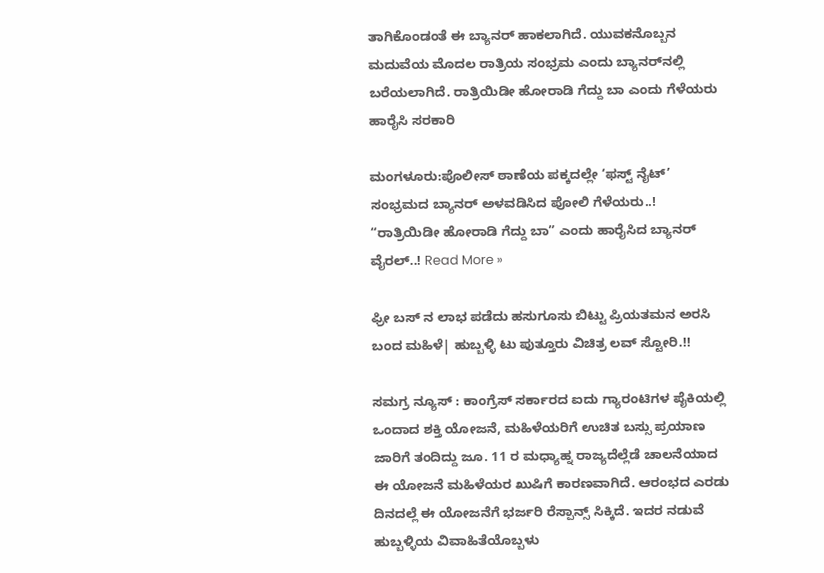ತಾಗಿಕೊಂಡಂತೆ ಈ ಬ್ಯಾನರ್ ಹಾಕಲಾಗಿದೆ. ಯುವಕನೊಬ್ಬನ ಮದುವೆಯ ಮೊದಲ ರಾತ್ರಿಯ ಸಂಭ್ರಮ ಎಂದು ಬ್ಯಾನರ್‌ನಲ್ಲಿ ಬರೆಯಲಾಗಿದೆ. ರಾತ್ರಿಯಿಡೀ ಹೋರಾಡಿ ಗೆದ್ದು ಬಾ ಎಂದು ಗೆಳೆಯರು ಹಾರೈಸಿ ಸರಕಾರಿ

ಮಂಗಳೂರು:ಪೊಲೀಸ್ ಠಾಣೆಯ ಪಕ್ಕದಲ್ಲೇ ‘ಫಸ್ಟ್‌ ನೈಟ್‌’ ಸಂಭ್ರಮದ ಬ್ಯಾನರ್ ಅಳವಡಿಸಿದ ಪೋಲಿ ಗೆಳೆಯರು..! “ರಾತ್ರಿಯಿಡೀ ಹೋರಾಡಿ ಗೆದ್ದು ಬಾ” ಎಂದು ಹಾರೈಸಿದ ಬ್ಯಾನರ್ ವೈರಲ್‌..! Read More »

ಫ್ರೀ ಬಸ್ ನ ಲಾಭ ಪಡೆದು ಹಸುಗೂಸು ಬಿಟ್ಟು ಪ್ರಿಯತಮನ ಅರಸಿ ಬಂದ ಮಹಿಳೆ| ಹುಬ್ಬಳ್ಳಿ ಟು ಪುತ್ತೂರು ವಿಚಿತ್ರ ಲವ್ ಸ್ಟೋರಿ.!!

ಸಮಗ್ರ ನ್ಯೂಸ್ : ಕಾಂಗ್ರೆಸ್ ಸರ್ಕಾರದ ಐದು ಗ್ಯಾರಂಟಿಗಳ ಪೈಕಿಯಲ್ಲಿ ಒಂದಾದ ಶಕ್ತಿ ಯೋಜನೆ, ಮಹಿಳೆಯರಿಗೆ ಉಚಿತ ಬಸ್ಸು ಪ್ರಯಾಣ ಜಾರಿಗೆ ತಂದಿದ್ದು ಜೂ. 11 ರ ಮಧ್ಯಾಹ್ನ ರಾಜ್ಯದೆಲ್ಲೆಡೆ ಚಾಲನೆಯಾದ ಈ ಯೋಜನೆ ಮಹಿಳೆಯರ ಖುಷಿಗೆ ಕಾರಣವಾಗಿದೆ. ಆರಂಭದ ಎರಡು ದಿನದಲ್ಲೆ ಈ ಯೋಜನೆಗೆ ಭರ್ಜರಿ ರೆಸ್ಪಾನ್ಸ್ ಸಿಕ್ಕಿದೆ. ಇದರ ನಡುವೆ ಹುಬ್ಬಳ್ಳಿಯ ವಿವಾಹಿತೆಯೊಬ್ಬಳು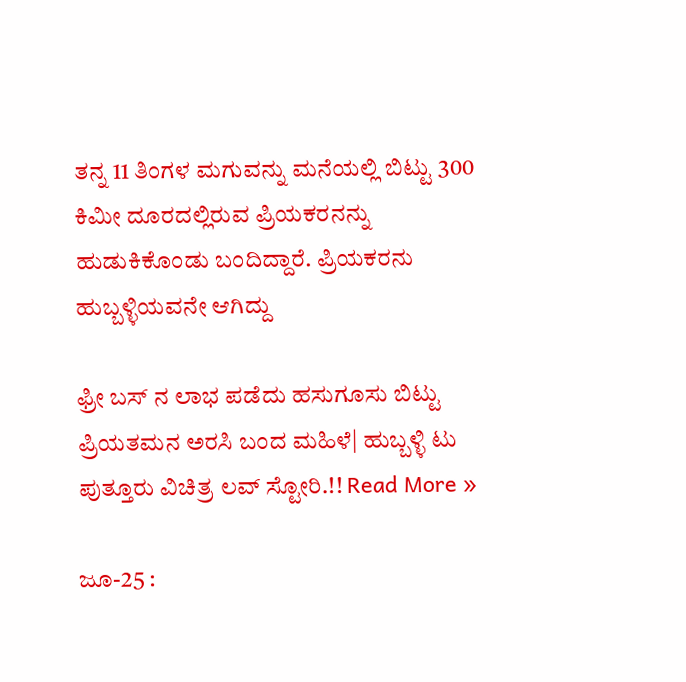ತನ್ನ 11 ತಿಂಗಳ ಮಗುವನ್ನು ಮನೆಯಲ್ಲಿ ಬಿಟ್ಟು 300 ಕಿಮೀ ದೂರದಲ್ಲಿರುವ ಪ್ರಿಯಕರನನ್ನು ಹುಡುಕಿಕೊಂಡು ಬಂದಿದ್ದಾರೆ. ಪ್ರಿಯಕರನು ಹುಬ್ಬಳ್ಳಿಯವನೇ ಆಗಿದ್ದು

ಫ್ರೀ ಬಸ್ ನ ಲಾಭ ಪಡೆದು ಹಸುಗೂಸು ಬಿಟ್ಟು ಪ್ರಿಯತಮನ ಅರಸಿ ಬಂದ ಮಹಿಳೆ| ಹುಬ್ಬಳ್ಳಿ ಟು ಪುತ್ತೂರು ವಿಚಿತ್ರ ಲವ್ ಸ್ಟೋರಿ.!! Read More »

ಜೂ-25 :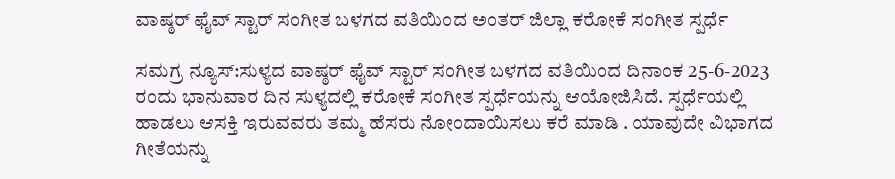ವಾಷ್ಠರ್ ಫೈವ್ ಸ್ಟಾರ್ ಸಂಗೀತ ಬಳಗದ ವತಿಯಿಂದ ಅಂತರ್ ಜಿಲ್ಲಾ ಕರೋಕೆ ಸಂಗೀತ ಸ್ಪರ್ಧೆ

ಸಮಗ್ರ ನ್ಯೂಸ್:ಸುಳ್ಯದ ವಾಷ್ಠರ್ ಫೈವ್ ಸ್ಟಾರ್ ಸಂಗೀತ ಬಳಗದ ವತಿಯಿಂದ ದಿನಾಂಕ 25-6-2023 ರಂದು ಭಾನುವಾರ ದಿನ ಸುಳ್ಯದಲ್ಲಿ ಕರೋಕೆ ಸಂಗೀತ ಸ್ಪರ್ಧೆಯನ್ನು ಆಯೋಜಿಸಿದೆ. ಸ್ಪರ್ಧೆಯಲ್ಲಿ ಹಾಡಲು ಆಸಕ್ತಿ ಇರುವವರು ತಮ್ಮ ಹೆಸರು ನೋಂದಾಯಿಸಲು ಕರೆ ಮಾಡಿ . ಯಾವುದೇ ವಿಭಾಗದ ಗೀತೆಯನ್ನು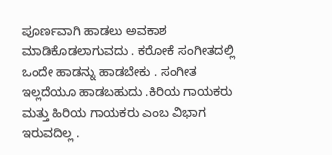ಪೂರ್ಣವಾಗಿ ಹಾಡಲು ಅವಕಾಶ ಮಾಡಿಕೊಡಲಾಗುವದು . ಕರೋಕೆ ಸಂಗೀತದಲ್ಲಿ ಒಂದೇ ಹಾಡನ್ನು ಹಾಡಬೇಕು . ಸಂಗೀತ ಇಲ್ಲದೆಯೂ ಹಾಡಬಹುದು .ಕಿರಿಯ ಗಾಯಕರು ಮತ್ತು ಹಿರಿಯ ಗಾಯಕರು ಎಂಬ ವಿಭಾಗ ಇರುವದಿಲ್ಲ .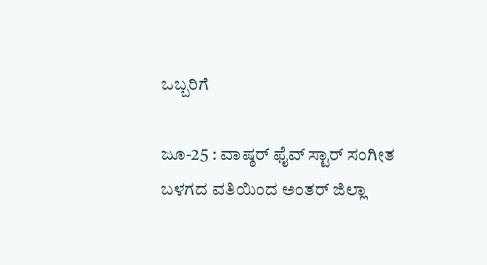ಒಬ್ಬರಿಗೆ

ಜೂ-25 : ವಾಷ್ಠರ್ ಫೈವ್ ಸ್ಟಾರ್ ಸಂಗೀತ ಬಳಗದ ವತಿಯಿಂದ ಅಂತರ್ ಜಿಲ್ಲಾ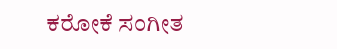ಕರೋಕೆ ಸಂಗೀತ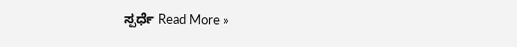ಸ್ಪರ್ಧೆ Read More »